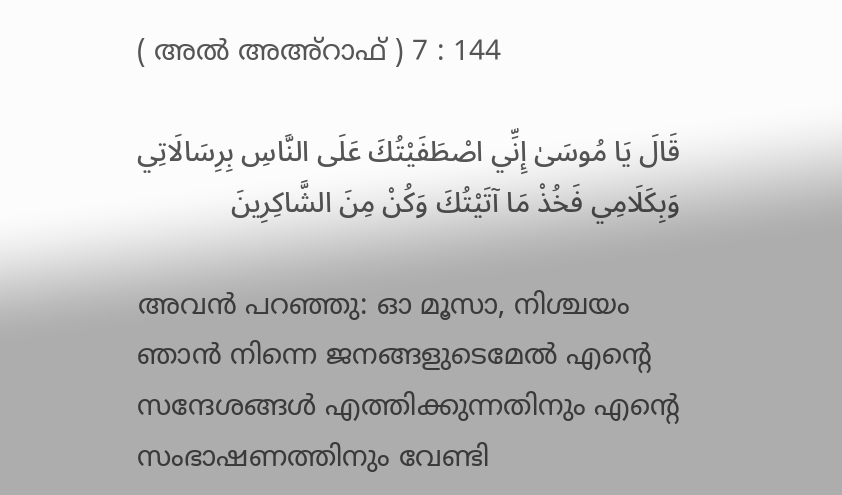( അൽ അഅ്റാഫ് ) 7 : 144

قَالَ يَا مُوسَىٰ إِنِّي اصْطَفَيْتُكَ عَلَى النَّاسِ بِرِسَالَاتِي وَبِكَلَامِي فَخُذْ مَا آتَيْتُكَ وَكُنْ مِنَ الشَّاكِرِينَ

അവന്‍ പറഞ്ഞു: ഓ മൂസാ, നിശ്ചയം ഞാന്‍ നിന്നെ ജനങ്ങളുടെമേല്‍ എന്‍റെ സന്ദേശങ്ങള്‍ എത്തിക്കുന്നതിനും എന്‍റെ സംഭാഷണത്തിനും വേണ്ടി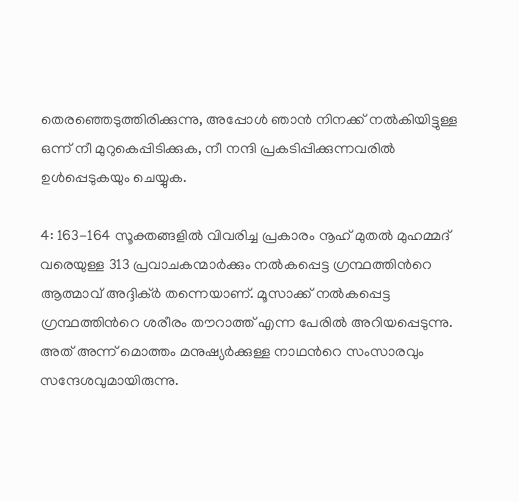തെരഞ്ഞെടുത്തിരിക്കുന്നു, അപ്പോള്‍ ഞാന്‍ നിനക്ക് നല്‍കിയിട്ടുള്ള ഒന്ന് നീ മുറുകെപ്പിടിക്കുക, നീ നന്ദി പ്രകടിപ്പിക്കുന്നവരില്‍ ഉള്‍പ്പെടുകയും ചെയ്യുക.

4: 163-164 സൂക്തങ്ങളില്‍ വിവരിച്ച പ്രകാരം നൂഹ് മുതല്‍ മുഹമ്മദ് വരെയുള്ള 313 പ്രവാചകന്മാര്‍ക്കും നല്‍കപ്പെട്ട ഗ്രന്ഥത്തിന്‍റെ ആത്മാവ് അദ്ദിക്ര്‍ തന്നെയാണ്. മൂസാക്ക് നല്‍കപ്പെട്ട ഗ്രന്ഥത്തിന്‍റെ ശരീരം തൗറാത്ത് എന്ന പേരില്‍ അറിയപ്പെടുന്നു. അത് അന്ന് മൊത്തം മനുഷ്യര്‍ക്കുള്ള നാഥന്‍റെ സംസാരവും സന്ദേശവുമായിരുന്നു.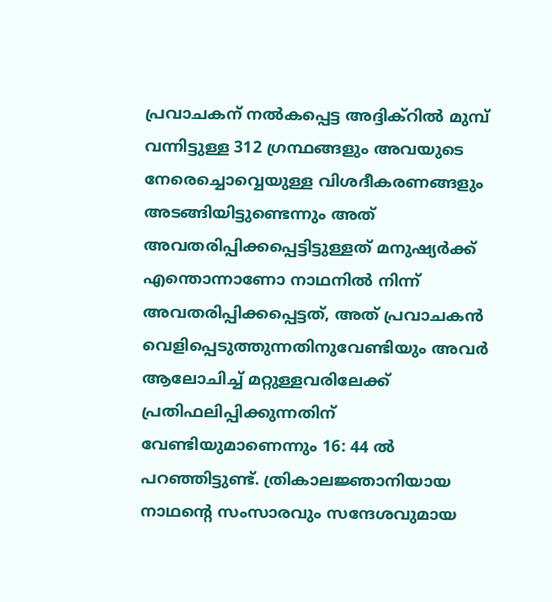പ്രവാചകന് നല്‍കപ്പെട്ട അദ്ദിക്റില്‍ മുമ്പ് വന്നിട്ടുള്ള 312 ഗ്രന്ഥങ്ങളും അവയുടെ നേരെച്ചൊവ്വെയുള്ള വിശദീകരണങ്ങളും അടങ്ങിയിട്ടുണ്ടെന്നും അത് അവതരിപ്പിക്കപ്പെട്ടിട്ടുള്ളത് മനുഷ്യര്‍ക്ക് എന്തൊന്നാണോ നാഥനില്‍ നിന്ന് അവതരിപ്പിക്കപ്പെട്ടത്, അത് പ്രവാചകന്‍ വെളിപ്പെടുത്തുന്നതിനുവേണ്ടിയും അവര്‍ ആലോചിച്ച് മറ്റുള്ളവരിലേക്ക് പ്രതിഫലിപ്പിക്കുന്നതിന് വേണ്ടിയുമാണെന്നും 16: 44 ല്‍ പറഞ്ഞിട്ടുണ്ട്. ത്രികാലജ്ഞാനിയായ നാഥന്‍റെ സംസാരവും സന്ദേശവുമായ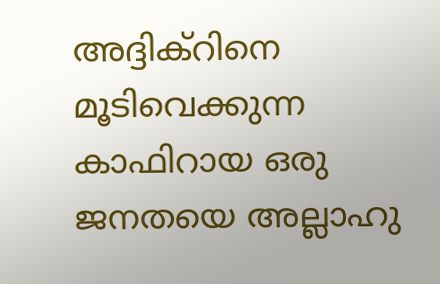അദ്ദിക്റിനെ മൂടിവെക്കുന്ന കാഫിറായ ഒരു ജനതയെ അല്ലാഹു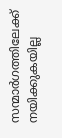സന്മാര്‍ഗത്തിലേക്ക് നയിക്കുകയില്ല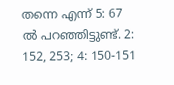തന്നെ എന്ന് 5: 67 ല്‍ പറഞ്ഞിട്ടുണ്ട്. 2: 152, 253; 4: 150-151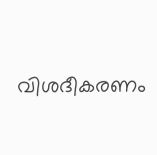വിശദീകരണം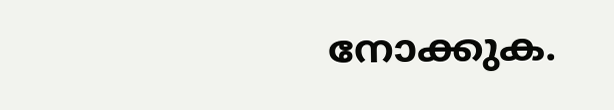നോക്കുക.